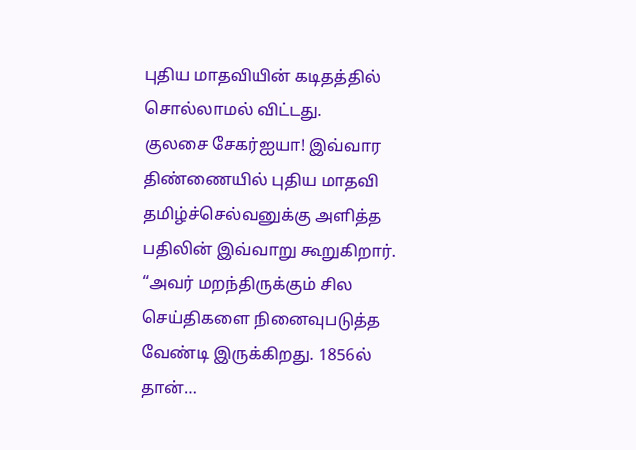புதிய மாதவியின் கடிதத்தில் சொல்லாமல் விட்டது.
குலசை சேகர்ஐயா! இவ்வார திண்ணையில் புதிய மாதவி தமிழ்ச்செல்வனுக்கு அளித்த பதிலின் இவ்வாறு கூறுகிறார். “அவர் மறந்திருக்கும் சில செய்திகளை நினைவுபடுத்த வேண்டி இருக்கிறது. 1856ல் தான்…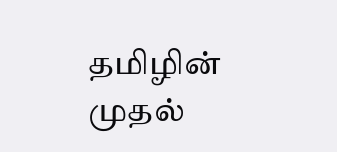தமிழின் முதல்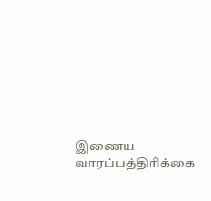இணைய வாரப்பத்திரிக்கை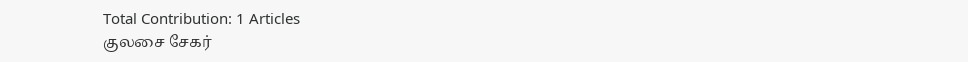Total Contribution: 1 Articles
குலசை சேகர்